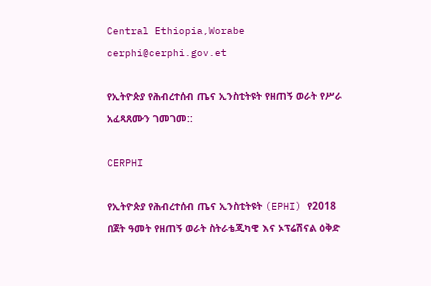Central Ethiopia,Worabe
cerphi@cerphi.gov.et

የኢትዮጵያ የሕብረተሰብ ጤና ኢንስቲትዩት የዘጠኝ ወራት የሥራ አፈጻጸሙን ገመገመ::

CERPHI

የኢትዮጵያ የሕብረተሰብ ጤና ኢንስቲትዩት (EPHI) የ2018 በጀት ዓመት የዘጠኝ ወራት ስትራቴጂካዊ እና ኦፕሬሽናል ዕቅድ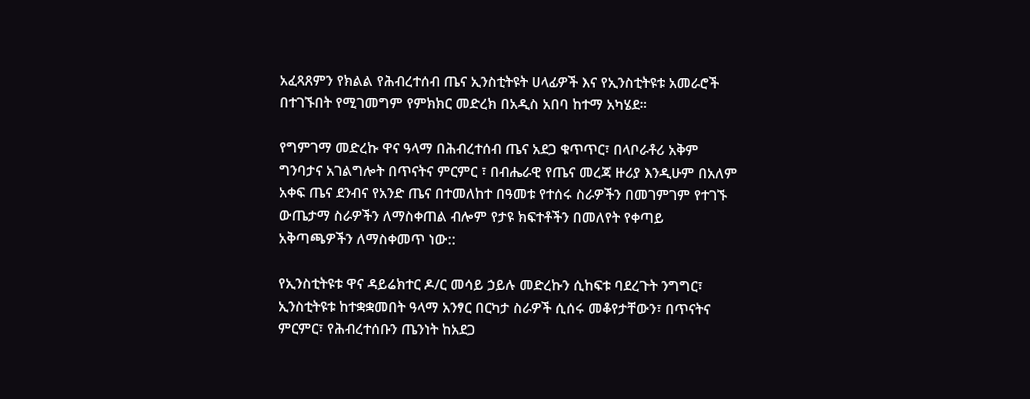አፈጻጸምን የክልል የሕብረተሰብ ጤና ኢንስቲትዩት ሀላፊዎች እና የኢንስቲትዩቱ አመራሮች በተገኙበት የሚገመግም የምክክር መድረክ በአዲስ አበባ ከተማ አካሄደ።

የግምገማ መድረኩ ዋና ዓላማ በሕብረተሰብ ጤና አደጋ ቁጥጥር፣ በላቦራቶሪ አቅም ግንባታና አገልግሎት በጥናትና ምርምር ፣ በብሔራዊ የጤና መረጃ ዙሪያ እንዲሁም በአለም አቀፍ ጤና ደንብና የአንድ ጤና በተመለከተ በዓመቱ የተሰሩ ስራዎችን በመገምገም የተገኙ ውጤታማ ስራዎችን ለማስቀጠል ብሎም የታዩ ክፍተቶችን በመለየት የቀጣይ አቅጣጫዎችን ለማስቀመጥ ነው::

የኢንስቲትዩቱ ዋና ዳይሬክተር ዶ/ር መሳይ ኃይሉ መድረኩን ሲከፍቱ ባደረጉት ንግግር፣ ኢንስቲትዩቱ ከተቋቋመበት ዓላማ አንፃር በርካታ ስራዎች ሲሰሩ መቆየታቸውን፣ በጥናትና ምርምር፣ የሕብረተሰቡን ጤንነት ከአደጋ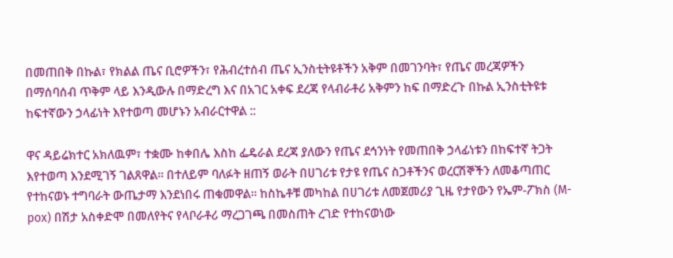በመጠበቅ በኩል፣ የክልል ጤና ቢሮዎችን፣ የሕብረተሰብ ጤና ኢንስቲትዩቶችን አቅም በመገንባት፣ የጤና መረጃዎችን በማሰባሰብ ጥቅም ላይ እንዲውሉ በማድረግ እና በአገር አቀፍ ደረጃ የላብራቶሪ አቅምን ከፍ በማድረጉ በኩል ኢንስቲትዩቱ ከፍተኛውን ኃላፊነት እየተወጣ መሆኑን አብራርተዋል ::

ዋና ዳይሬክተር አክለዉም፣ ተቋሙ ከቀበሌ እስከ ፌዴራል ደረጃ ያለውን የጤና ደኅንነት የመጠበቅ ኃላፊነቱን በከፍተኛ ትጋት እየተወጣ እንደሚገኝ ገልጸዋል። በተለይም ባለፉት ዘጠኝ ወራት በሀገሪቱ የታዩ የጤና ስጋቶችንና ወረርሽኞችን ለመቆጣጠር የተከናወኑ ተግባራት ውጤታማ እንደነበሩ ጠቁመዋል። ከስኬቶቹ መካከል በሀገሪቱ ለመጀመሪያ ጊዜ የታየውን የኤም-ፖክስ (M-pox) በሽታ አስቀድሞ በመለየትና የላቦራቶሪ ማረጋገጫ በመስጠት ረገድ የተከናወነው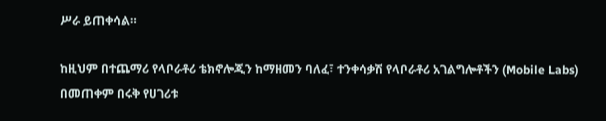ሥራ ይጠቀሳል።

ከዚህም በተጨማሪ የላቦራቶሪ ቴክኖሎጂን ከማዘመን ባለፈ፣ ተንቀሳቃሽ የላቦራቶሪ አገልግሎቶችን (Mobile Labs) በመጠቀም በሩቅ የሀገሪቱ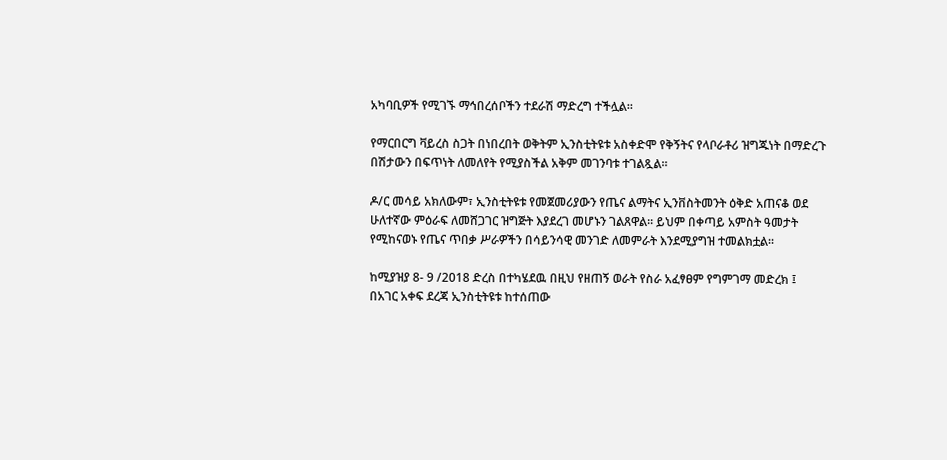አካባቢዎች የሚገኙ ማኅበረሰቦችን ተደራሽ ማድረግ ተችሏል።

የማርበርግ ቫይረስ ስጋት በነበረበት ወቅትም ኢንስቲትዩቱ አስቀድሞ የቅኝትና የላቦራቶሪ ዝግጁነት በማድረጉ በሽታውን በፍጥነት ለመለየት የሚያስችል አቅም መገንባቱ ተገልጿል።

ዶ/ር መሳይ አክለውም፣ ኢንስቲትዩቱ የመጀመሪያውን የጤና ልማትና ኢንቨስትመንት ዕቅድ አጠናቆ ወደ ሁለተኛው ምዕራፍ ለመሸጋገር ዝግጅት እያደረገ መሆኑን ገልጸዋል። ይህም በቀጣይ አምስት ዓመታት የሚከናወኑ የጤና ጥበቃ ሥራዎችን በሳይንሳዊ መንገድ ለመምራት እንደሚያግዝ ተመልክቷል።

ከሚያዝያ 8- 9 /2018 ድረስ በተካሄደዉ በዚህ የዘጠኝ ወራት የስራ አፈፃፀም የግምገማ መድረክ ፤ በአገር አቀፍ ደረጃ ኢንስቲትዩቱ ከተሰጠው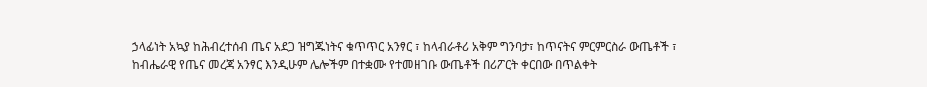ኃላፊነት አኳያ ከሕብረተሰብ ጤና አደጋ ዝግጁነትና ቁጥጥር አንፃር ፣ ከላብራቶሪ አቅም ግንባታ፣ ከጥናትና ምርምርስራ ውጤቶች ፣ ከብሔራዊ የጤና መረጃ አንፃር እንዲሁም ሌሎችም በተቋሙ የተመዘገቡ ውጤቶች በሪፖርት ቀርበው በጥልቀት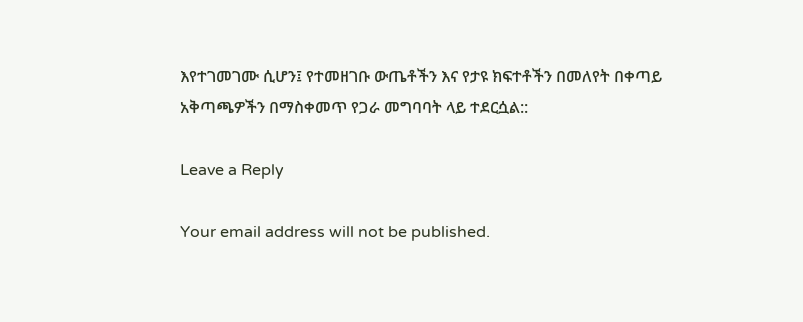እየተገመገሙ ሲሆን፤ የተመዘገቡ ውጤቶችን እና የታዩ ክፍተቶችን በመለየት በቀጣይ አቅጣጫዎችን በማስቀመጥ የጋራ መግባባት ላይ ተደርሷል::

Leave a Reply

Your email address will not be published.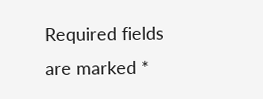Required fields are marked *